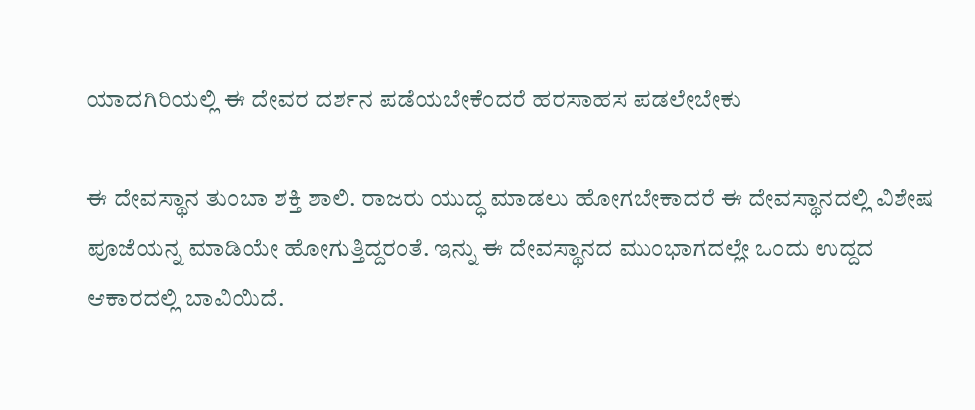ಯಾದಗಿರಿಯಲ್ಲಿ ಈ ದೇವರ ದರ್ಶನ ಪಡೆಯಬೇಕೆಂದರೆ ಹರಸಾಹಸ ಪಡಲೇಬೇಕು

ಈ ದೇವಸ್ಥಾನ ತುಂಬಾ ಶಕ್ತಿ ಶಾಲಿ. ರಾಜರು ಯುದ್ಧ ಮಾಡಲು ಹೋಗಬೇಕಾದರೆ ಈ ದೇವಸ್ಥಾನದಲ್ಲಿ ವಿಶೇಷ ಪೂಜೆಯನ್ನ ಮಾಡಿಯೇ ಹೋಗುತ್ತಿದ್ದರಂತೆ. ಇನ್ನು ಈ ದೇವಸ್ಥಾನದ ಮುಂಭಾಗದಲ್ಲೇ ಒಂದು ಉದ್ದದ ಆಕಾರದಲ್ಲಿ ಬಾವಿಯಿದೆ.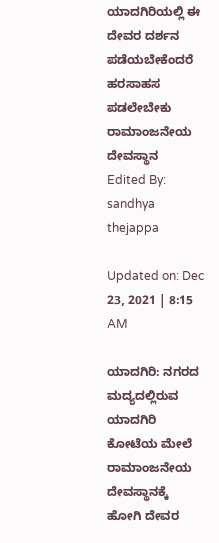ಯಾದಗಿರಿಯಲ್ಲಿ ಈ ದೇವರ ದರ್ಶನ ಪಡೆಯಬೇಕೆಂದರೆ ಹರಸಾಹಸ ಪಡಲೇಬೇಕು
ರಾಮಾಂಜನೇಯ ದೇವಸ್ಥಾನ
Edited By: sandhya thejappa

Updated on: Dec 23, 2021 | 8:15 AM

ಯಾದಗಿರಿ: ನಗರದ ಮದ್ಯದಲ್ಲಿರುವ ಯಾದಗಿರಿ ಕೋಟೆಯ ಮೇಲೆ ರಾಮಾಂಜನೇಯ ದೇವಸ್ಥಾನಕ್ಕೆ ಹೋಗಿ ದೇವರ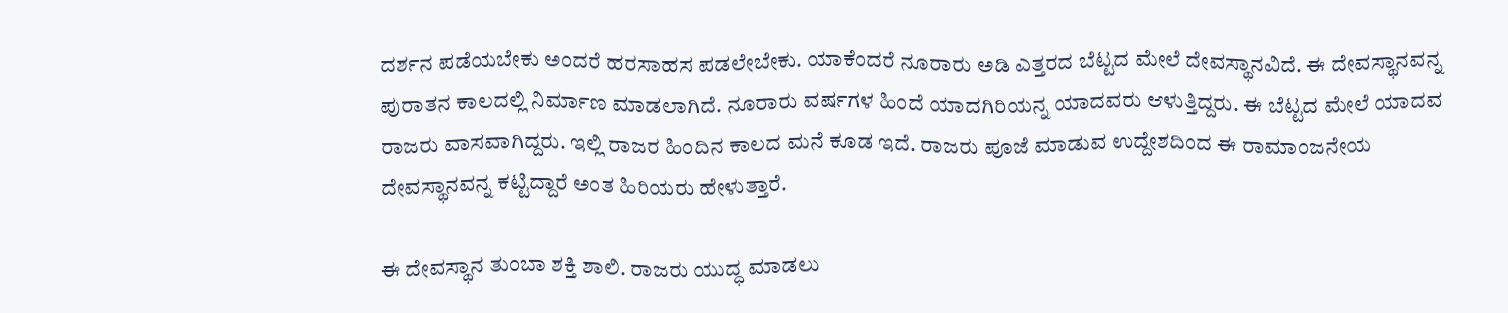ದರ್ಶನ ಪಡೆಯಬೇಕು ಅಂದರೆ ಹರಸಾಹಸ ಪಡಲೇಬೇಕು. ಯಾಕೆಂದರೆ ನೂರಾರು ಅಡಿ ಎತ್ತರದ ಬೆಟ್ಟದ ಮೇಲೆ ದೇವಸ್ಥಾನವಿದೆ. ಈ ದೇವಸ್ಥಾನವನ್ನ ಪುರಾತನ ಕಾಲದಲ್ಲಿ ನಿರ್ಮಾಣ ಮಾಡಲಾಗಿದೆ. ನೂರಾರು ವರ್ಷಗಳ ಹಿಂದೆ ಯಾದಗಿರಿಯನ್ನ ಯಾದವರು ಆಳುತ್ತಿದ್ದರು. ಈ ಬೆಟ್ಟದ ಮೇಲೆ ಯಾದವ ರಾಜರು ವಾಸವಾಗಿದ್ದರು. ಇಲ್ಲಿ ರಾಜರ ಹಿಂದಿನ ಕಾಲದ ಮನೆ ಕೂಡ ಇದೆ. ರಾಜರು ಪೂಜೆ ಮಾಡುವ ಉದ್ದೇಶದಿಂದ ಈ ರಾಮಾಂಜನೇಯ ದೇವಸ್ಥಾನವನ್ನ ಕಟ್ಟಿದ್ದಾರೆ ಅಂತ ಹಿರಿಯರು ಹೇಳುತ್ತಾರೆ.

ಈ ದೇವಸ್ಥಾನ ತುಂಬಾ ಶಕ್ತಿ ಶಾಲಿ. ರಾಜರು ಯುದ್ಧ ಮಾಡಲು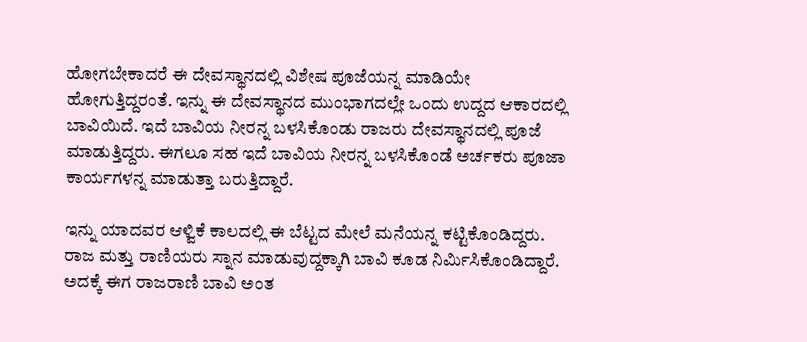ಹೋಗಬೇಕಾದರೆ ಈ ದೇವಸ್ಥಾನದಲ್ಲಿ ವಿಶೇಷ ಪೂಜೆಯನ್ನ ಮಾಡಿಯೇ ಹೋಗುತ್ತಿದ್ದರಂತೆ. ಇನ್ನು ಈ ದೇವಸ್ಥಾನದ ಮುಂಭಾಗದಲ್ಲೇ ಒಂದು ಉದ್ದದ ಆಕಾರದಲ್ಲಿ ಬಾವಿಯಿದೆ. ಇದೆ ಬಾವಿಯ ನೀರನ್ನ ಬಳಸಿಕೊಂಡು ರಾಜರು ದೇವಸ್ಥಾನದಲ್ಲಿ ಪೂಜೆ ಮಾಡುತ್ತಿದ್ದರು. ಈಗಲೂ ಸಹ ಇದೆ ಬಾವಿಯ ನೀರನ್ನ ಬಳಸಿಕೊಂಡೆ ಅರ್ಚಕರು ಪೂಜಾ ಕಾರ್ಯಗಳನ್ನ ಮಾಡುತ್ತಾ ಬರುತ್ತಿದ್ದಾರೆ.

ಇನ್ನು ಯಾದವರ ಆಳ್ವಿಕೆ ಕಾಲದಲ್ಲಿ ಈ ಬೆಟ್ಟದ ಮೇಲೆ ಮನೆಯನ್ನ ಕಟ್ಟಿಕೊಂಡಿದ್ದರು. ರಾಜ ಮತ್ತು ರಾಣಿಯರು ಸ್ನಾನ ಮಾಡುವುದ್ದಕ್ಕಾಗಿ ಬಾವಿ ಕೂಡ ನಿರ್ಮಿಸಿಕೊಂಡಿದ್ದಾರೆ. ಅದಕ್ಕೆ ಈಗ ರಾಜರಾಣಿ ಬಾವಿ ಅಂತ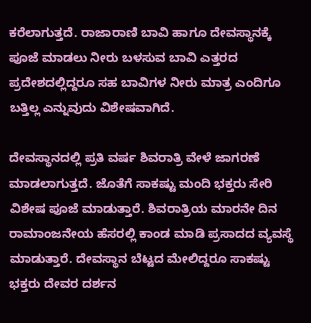ಕರೆಲಾಗುತ್ತದೆ. ರಾಜಾರಾಣಿ ಬಾವಿ ಹಾಗೂ ದೇವಸ್ಥಾನಕ್ಕೆ ಪೂಜೆ ಮಾಡಲು ನೀರು ಬಳಸುವ ಬಾವಿ ಎತ್ತರದ ಪ್ರದೇಶದಲ್ಲಿದ್ದರೂ ಸಹ ಬಾವಿಗಳ ನೀರು ಮಾತ್ರ ಎಂದಿಗೂ ಬತ್ತಿಲ್ಲ ಎನ್ನುವುದು ವಿಶೇಷವಾಗಿದೆ.

ದೇವಸ್ಥಾನದಲ್ಲಿ ಪ್ರತಿ ವರ್ಷ ಶಿವರಾತ್ರಿ ವೇಳೆ ಜಾಗರಣೆ ಮಾಡಲಾಗುತ್ತದೆ. ಜೊತೆಗೆ ಸಾಕಷ್ಟು ಮಂದಿ ಭಕ್ತರು ಸೇರಿ ವಿಶೇಷ ಪೂಜೆ ಮಾಡುತ್ತಾರೆ. ಶಿವರಾತ್ರಿಯ ಮಾರನೇ ದಿನ ರಾಮಾಂಜನೇಯ ಹೆಸರಲ್ಲಿ ಕಾಂಡ ಮಾಡಿ ಪ್ರಸಾದದ ವ್ಯವಸ್ಥೆ ಮಾಡುತ್ತಾರೆ. ದೇವಸ್ಥಾನ ಬೆಟ್ಟದ ಮೇಲಿದ್ದರೂ ಸಾಕಷ್ಟು ಭಕ್ತರು ದೇವರ ದರ್ಶನ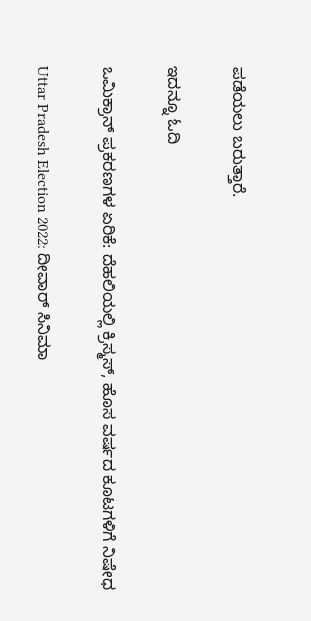ಪಡೆಯಲು ಬರುತ್ತಾರೆ.

ಇದನ್ನೂ ಓದಿ

ಒಮಿಕ್ರಾನ್ ಪ್ರಕರಣಗಳ ಏರಿಕೆ: ದೆಹಲಿಯಲ್ಲಿ ಕ್ರಿಸ್ಮಸ್, ಹೊಸ ವರ್ಷದ ಕೂಟಗಳಿಗೆ ನಿಷೇಧ

Uttar Pradesh Election 2022: ದೀವಾರ್ ಸಿನಿಮಾ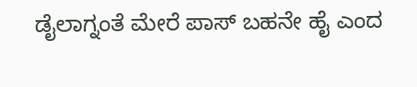ಡೈಲಾಗ್ನಂತೆ ಮೇರೆ ಪಾಸ್ ಬಹನೇ ಹೈ ಎಂದ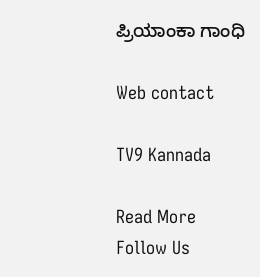ಪ್ರಿಯಾಂಕಾ ಗಾಂಧಿ

Web contact

TV9 Kannada

Read More
Follow Us